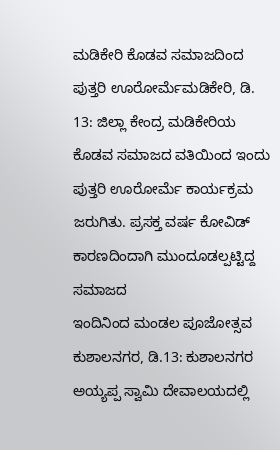ಮಡಿಕೇರಿ ಕೊಡವ ಸಮಾಜದಿಂದ ಪುತ್ತರಿ ಊರೋರ್ಮೆಮಡಿಕೇರಿ, ಡಿ. 13: ಜಿಲ್ಲಾ ಕೇಂದ್ರ ಮಡಿಕೇರಿಯ ಕೊಡವ ಸಮಾಜದ ವತಿಯಿಂದ ಇಂದು ಪುತ್ತರಿ ಊರೋರ್ಮೆ ಕಾರ್ಯಕ್ರಮ ಜರುಗಿತು. ಪ್ರಸಕ್ತ ವರ್ಷ ಕೋವಿಡ್ ಕಾರಣದಿಂದಾಗಿ ಮುಂದೂಡಲ್ಪಟ್ಟಿದ್ದ ಸಮಾಜದ
ಇಂದಿನಿಂದ ಮಂಡಲ ಪೂಜೋತ್ಸವ ಕುಶಾಲನಗರ, ಡಿ.13: ಕುಶಾಲನಗರ ಅಯ್ಯಪ್ಪ ಸ್ವಾಮಿ ದೇವಾಲಯದಲ್ಲಿ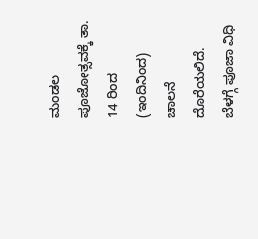ಮಂಡಲ ಪೂಜೋತ್ಸವಕ್ಕೆ ತಾ. 14 ರಿಂದ (ಇಂದಿನಿಂದ) ಚಾಲನೆ ದೊರೆಯಲಿದೆ. ಬೆಳಗ್ಗೆ ಪೂಜಾ ವಿಧಿ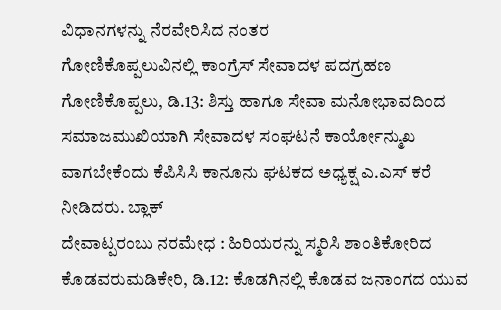ವಿಧಾನಗಳನ್ನು ನೆರವೇರಿಸಿದ ನಂತರ
ಗೋಣಿಕೊಪ್ಪಲುವಿನಲ್ಲಿ ಕಾಂಗ್ರೆಸ್ ಸೇವಾದಳ ಪದಗ್ರಹಣ ಗೋಣಿಕೊಪ್ಪಲು, ಡಿ.13: ಶಿಸ್ತು ಹಾಗೂ ಸೇವಾ ಮನೋಭಾವದಿಂದ ಸಮಾಜಮುಖಿಯಾಗಿ ಸೇವಾದಳ ಸಂಘಟನೆ ಕಾರ್ಯೋನ್ಮುಖ ವಾಗಬೇಕೆಂದು ಕೆಪಿಸಿಸಿ ಕಾನೂನು ಘಟಕದ ಅಧ್ಯಕ್ಷ ಎ.ಎಸ್ ಕರೆ ನೀಡಿದರು. ಬ್ಲಾಕ್
ದೇವಾಟ್ಪರಂಬು ನರಮೇಧ : ಹಿರಿಯರನ್ನು ಸ್ಮರಿಸಿ ಶಾಂತಿಕೋರಿದ ಕೊಡವರುಮಡಿಕೇರಿ, ಡಿ.12: ಕೊಡಗಿನಲ್ಲಿ ಕೊಡವ ಜನಾಂಗದ ಯುವ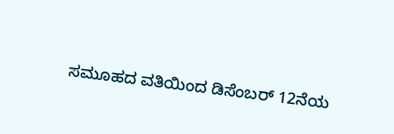ಸಮೂಹದ ವತಿಯಿಂದ ಡಿಸೆಂಬರ್ 12ನೆಯ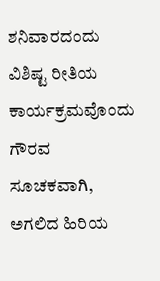ಶನಿವಾರದಂದು ವಿಶಿಷ್ಟ ರೀತಿಯ ಕಾರ್ಯಕ್ರಮವೊಂದು ಗೌರವ ಸೂಚಕವಾಗಿ, ಅಗಲಿದ ಹಿರಿಯ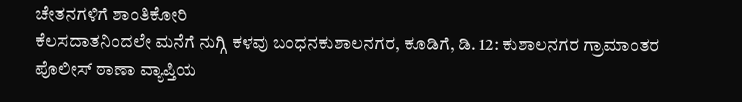ಚೇತನಗಳಿಗೆ ಶಾಂತಿಕೋರಿ
ಕೆಲಸದಾತನಿಂದಲೇ ಮನೆಗೆ ನುಗ್ಗಿ ಕಳವು ಬಂಧನಕುಶಾಲನಗರ, ಕೂಡಿಗೆ, ಡಿ. 12: ಕುಶಾಲನಗರ ಗ್ರಾಮಾಂತರ ಪೊಲೀಸ್ ಠಾಣಾ ವ್ಯಾಪ್ತಿಯ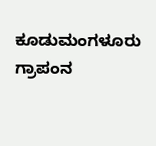ಕೂಡುಮಂಗಳೂರು ಗ್ರಾಪಂನ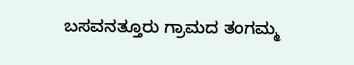ಬಸವನತ್ತೂರು ಗ್ರಾಮದ ತಂಗಮ್ಮ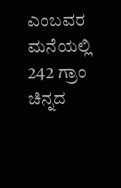ಎಂಬವರ ಮನೆಯಲ್ಲಿ 242 ಗ್ರಾಂ ಚಿನ್ನದ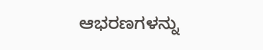ಆಭರಣಗಳನ್ನು